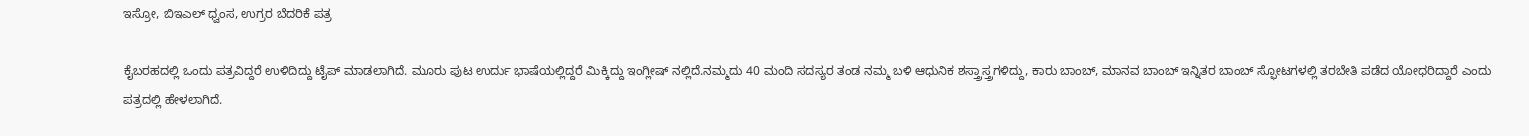ಇಸ್ರೋ, ಬಿಇಎಲ್ ಧ್ವಂಸ, ಉಗ್ರರ ಬೆದರಿಕೆ ಪತ್ರ

ಕೈಬರಹದಲ್ಲಿ ಒಂದು ಪತ್ರವಿದ್ದರೆ ಉಳಿದಿದ್ದು ಟೈಪ್ ಮಾಡಲಾಗಿದೆ. ಮೂರು ಪುಟ ಉರ್ದು ಭಾಷೆಯಲ್ಲಿದ್ದರೆ ಮಿಕ್ಕಿದ್ದು ಇಂಗ್ಲೀಷ್ ನಲ್ಲಿದೆ.ನಮ್ಮದು 40 ಮಂದಿ ಸದಸ್ಯರ ತಂಡ ನಮ್ಮ ಬಳಿ ಆಧುನಿಕ ಶಸ್ತ್ರಾಸ್ತ್ರಗಳಿದ್ದು, ಕಾರು ಬಾಂಬ್, ಮಾನವ ಬಾಂಬ್ ಇನ್ನಿತರ ಬಾಂಬ್ ಸ್ಫೋಟಗಳಲ್ಲಿ ತರಬೇತಿ ಪಡೆದ ಯೋಧರಿದ್ದಾರೆ ಎಂದು ಪತ್ರದಲ್ಲಿ ಹೇಳಲಾಗಿದೆ.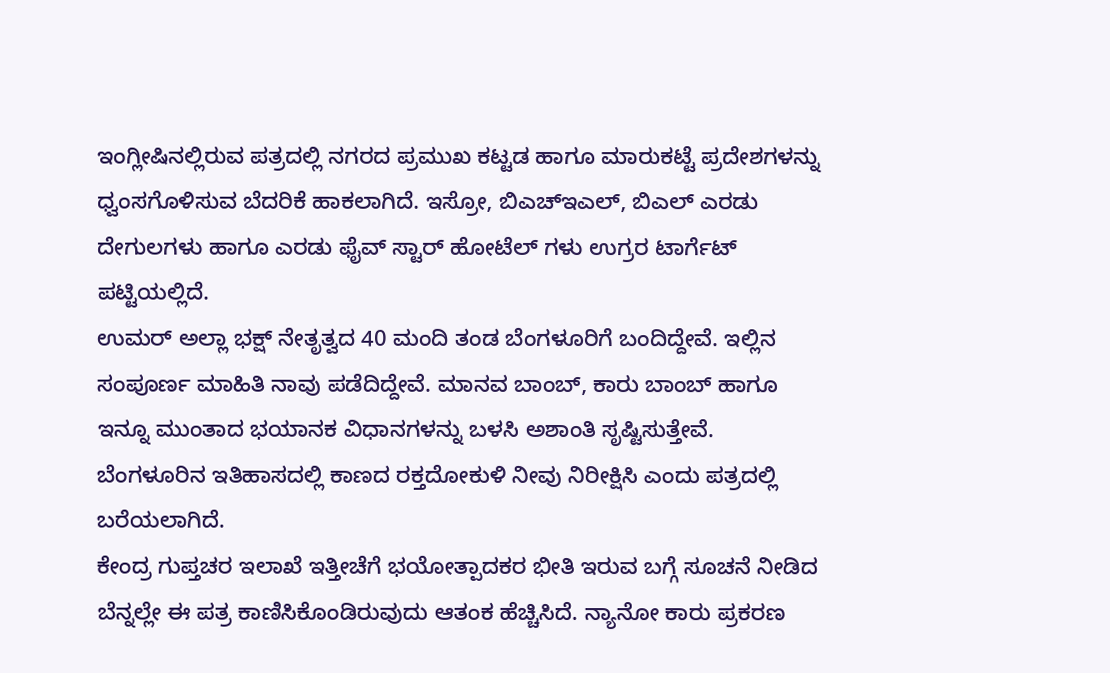ಇಂಗ್ಲೀಷಿನಲ್ಲಿರುವ ಪತ್ರದಲ್ಲಿ ನಗರದ ಪ್ರಮುಖ ಕಟ್ಟಡ ಹಾಗೂ ಮಾರುಕಟ್ಟೆ ಪ್ರದೇಶಗಳನ್ನು ಧ್ವಂಸಗೊಳಿಸುವ ಬೆದರಿಕೆ ಹಾಕಲಾಗಿದೆ. ಇಸ್ರೋ, ಬಿಎಚ್ಇಎಲ್, ಬಿಎಲ್ ಎರಡು ದೇಗುಲಗಳು ಹಾಗೂ ಎರಡು ಫೈವ್ ಸ್ಟಾರ್ ಹೋಟೆಲ್ ಗಳು ಉಗ್ರರ ಟಾರ್ಗೆಟ್ ಪಟ್ಟಿಯಲ್ಲಿದೆ.
ಉಮರ್ ಅಲ್ಲಾ ಭಕ್ಷ್ ನೇತೃತ್ವದ 40 ಮಂದಿ ತಂಡ ಬೆಂಗಳೂರಿಗೆ ಬಂದಿದ್ದೇವೆ. ಇಲ್ಲಿನ ಸಂಪೂರ್ಣ ಮಾಹಿತಿ ನಾವು ಪಡೆದಿದ್ದೇವೆ. ಮಾನವ ಬಾಂಬ್, ಕಾರು ಬಾಂಬ್ ಹಾಗೂ ಇನ್ನೂ ಮುಂತಾದ ಭಯಾನಕ ವಿಧಾನಗಳನ್ನು ಬಳಸಿ ಅಶಾಂತಿ ಸೃಷ್ಟಿಸುತ್ತೇವೆ. ಬೆಂಗಳೂರಿನ ಇತಿಹಾಸದಲ್ಲಿ ಕಾಣದ ರಕ್ತದೋಕುಳಿ ನೀವು ನಿರೀಕ್ಷಿಸಿ ಎಂದು ಪತ್ರದಲ್ಲಿ ಬರೆಯಲಾಗಿದೆ.
ಕೇಂದ್ರ ಗುಪ್ತಚರ ಇಲಾಖೆ ಇತ್ತೀಚೆಗೆ ಭಯೋತ್ಪಾದಕರ ಭೀತಿ ಇರುವ ಬಗ್ಗೆ ಸೂಚನೆ ನೀಡಿದ ಬೆನ್ನಲ್ಲೇ ಈ ಪತ್ರ ಕಾಣಿಸಿಕೊಂಡಿರುವುದು ಆತಂಕ ಹೆಚ್ಚಿಸಿದೆ. ನ್ಯಾನೋ ಕಾರು ಪ್ರಕರಣ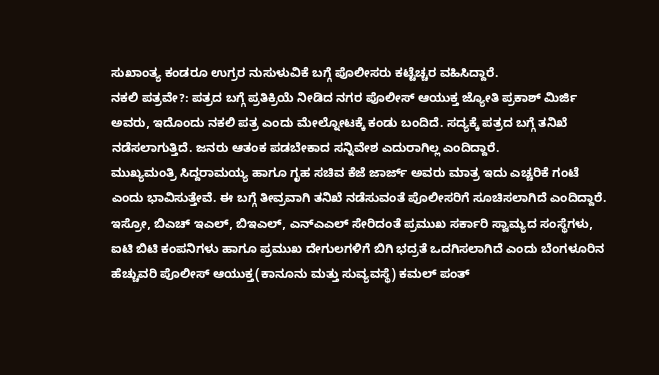ಸುಖಾಂತ್ಯ ಕಂಡರೂ ಉಗ್ರರ ನುಸುಳುವಿಕೆ ಬಗ್ಗೆ ಪೊಲೀಸರು ಕಟ್ಟೆಚ್ಚರ ವಹಿಸಿದ್ದಾರೆ.
ನಕಲಿ ಪತ್ರವೇ?: ಪತ್ರದ ಬಗ್ಗೆ ಪ್ರತಿಕ್ರಿಯೆ ನೀಡಿದ ನಗರ ಪೊಲೀಸ್ ಆಯುಕ್ತ ಜ್ಯೋತಿ ಪ್ರಕಾಶ್ ಮಿರ್ಜಿ ಅವರು, ಇದೊಂದು ನಕಲಿ ಪತ್ರ ಎಂದು ಮೇಲ್ನೋಟಕ್ಕೆ ಕಂಡು ಬಂದಿದೆ. ಸದ್ಯಕ್ಕೆ ಪತ್ರದ ಬಗ್ಗೆ ತನಿಖೆ ನಡೆಸಲಾಗುತ್ತಿದೆ. ಜನರು ಆತಂಕ ಪಡಬೇಕಾದ ಸನ್ನಿವೇಶ ಎದುರಾಗಿಲ್ಲ ಎಂದಿದ್ದಾರೆ.
ಮುಖ್ಯಮಂತ್ರಿ ಸಿದ್ದರಾಮಯ್ಯ ಹಾಗೂ ಗೃಹ ಸಚಿವ ಕೆಜೆ ಜಾರ್ಜ್ ಅವರು ಮಾತ್ರ ಇದು ಎಚ್ಚರಿಕೆ ಗಂಟೆ ಎಂದು ಭಾವಿಸುತ್ತೇವೆ. ಈ ಬಗ್ಗೆ ತೀವ್ರವಾಗಿ ತನಿಖೆ ನಡೆಸುವಂತೆ ಪೊಲೀಸರಿಗೆ ಸೂಚಿಸಲಾಗಿದೆ ಎಂದಿದ್ದಾರೆ.
ಇಸ್ರೋ, ಬಿಎಚ್ ಇಎಲ್, ಬಿಇಎಲ್, ಎನ್ಎಎಲ್ ಸೇರಿದಂತೆ ಪ್ರಮುಖ ಸರ್ಕಾರಿ ಸ್ವಾಮ್ಯದ ಸಂಸ್ಥೆಗಳು, ಐಟಿ ಬಿಟಿ ಕಂಪನಿಗಳು ಹಾಗೂ ಪ್ರಮುಖ ದೇಗುಲಗಳಿಗೆ ಬಿಗಿ ಭದ್ರತೆ ಒದಗಿಸಲಾಗಿದೆ ಎಂದು ಬೆಂಗಳೂರಿನ ಹೆಚ್ಚುವರಿ ಪೊಲೀಸ್ ಆಯುಕ್ತ(ಕಾನೂನು ಮತ್ತು ಸುವ್ಯವಸ್ಥೆ) ಕಮಲ್ ಪಂತ್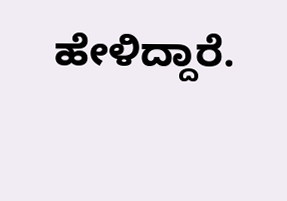ಹೇಳಿದ್ದಾರೆ.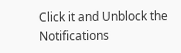Click it and Unblock the Notifications